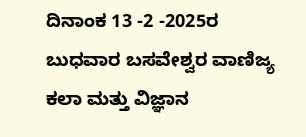ದಿನಾಂಕ 13 -2 -2025ರ ಬುಧವಾರ ಬಸವೇಶ್ವರ ವಾಣಿಜ್ಯ ಕಲಾ ಮತ್ತು ವಿಜ್ಞಾನ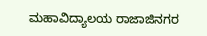ಮಹಾವಿದ್ಯಾಲಯ ರಾಜಾಜಿನಗರ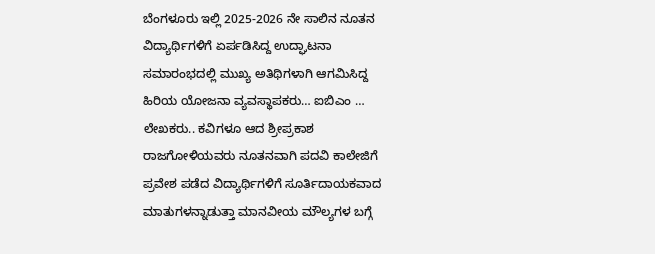ಬೆಂಗಳೂರು ಇಲ್ಲಿ 2025-2026 ನೇ ಸಾಲಿನ ನೂತನ ವಿದ್ಯಾರ್ಥಿಗಳಿಗೆ ಏರ್ಪಡಿಸಿದ್ದ ಉದ್ಘಾಟನಾ ಸಮಾರಂಭದಲ್ಲಿ ಮುಖ್ಯ ಅತಿಥಿಗಳಾಗಿ ಆಗಮಿಸಿದ್ದ ಹಿರಿಯ ಯೋಜನಾ ವ್ಯವಸ್ಥಾಪಕರು… ಐಬಿಎಂ … ಲೇಖಕರು.. ಕವಿಗಳೂ ಆದ ಶ್ರೀಪ್ರಕಾಶ ರಾಜಗೋಳಿಯವರು ನೂತನವಾಗಿ ಪದವಿ ಕಾಲೇಜಿಗೆ ಪ್ರವೇಶ ಪಡೆದ ವಿದ್ಯಾರ್ಥಿಗಳಿಗೆ ಸೂರ್ತಿದಾಯಕವಾದ ಮಾತುಗಳನ್ನಾಡುತ್ತಾ ಮಾನವೀಯ ಮೌಲ್ಯಗಳ ಬಗ್ಗೆ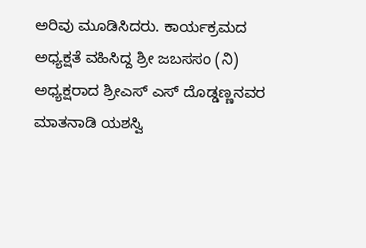ಅರಿವು ಮೂಡಿಸಿದರು. ಕಾರ್ಯಕ್ರಮದ ಅಧ್ಯಕ್ಷತೆ ವಹಿಸಿದ್ದ ಶ್ರೀ ಜಬಸಸಂ (ನಿ) ಅಧ್ಯಕ್ಷರಾದ ಶ್ರೀಎಸ್ ಎಸ್ ದೊಡ್ಡಣ್ಣನವರ ಮಾತನಾಡಿ ಯಶಸ್ವಿ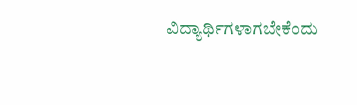ವಿದ್ಯಾರ್ಥಿಗಳಾಗಬೇಕೆಂದು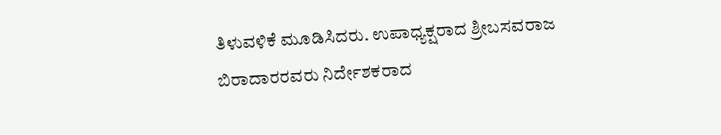ತಿಳುವಳಿಕೆ ಮೂಡಿಸಿದರು. ಉಪಾಧ್ಯಕ್ಷರಾದ ಶ್ರೀಬಸವರಾಜ ಬಿರಾದಾರರವರು ನಿರ್ದೇಶಕರಾದ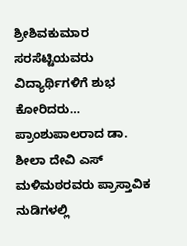ಶ್ರೀಶಿವಕುಮಾರ ಸರಸೆಟ್ಟಿಯವರು ವಿದ್ಯಾರ್ಥಿಗಳಿಗೆ ಶುಭ ಕೋರಿದರು… ಪ್ರಾಂಶುಪಾಲರಾದ ಡಾ. ಶೀಲಾ ದೇವಿ ಎಸ್ ಮಳಿಮಠರವರು ಪ್ರಾಸ್ತಾವಿಕ ನುಡಿಗಳಲ್ಲಿ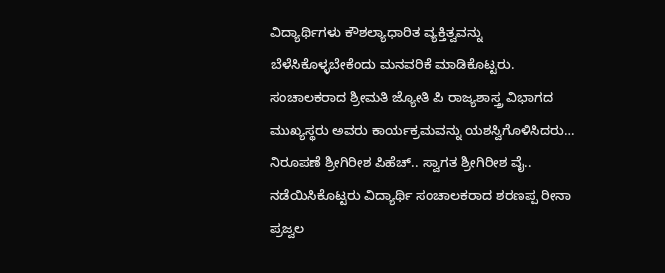ವಿದ್ಯಾರ್ಥಿಗಳು ಕೌಶಲ್ಯಾಧಾರಿತ ವ್ಯಕ್ತಿತ್ವವನ್ನು ಬೆಳೆಸಿಕೊಳ್ಳಬೇಕೆಂದು ಮನವರಿಕೆ ಮಾಡಿಕೊಟ್ಟರು. ಸಂಚಾಲಕರಾದ ಶ್ರೀಮತಿ ಜ್ಯೋತಿ ಪಿ ರಾಜ್ಯಶಾಸ್ತ್ರ ವಿಭಾಗದ ಮುಖ್ಯಸ್ಥರು ಅವರು ಕಾರ್ಯಕ್ರಮವನ್ನು ಯಶಸ್ವಿಗೊಳಿಸಿದರು… ನಿರೂಪಣೆ ಶ್ರೀಗಿರೀಶ ಪಿಹೆಚ್.. ಸ್ವಾಗತ ಶ್ರೀಗಿರೀಶ ವೈ.. ನಡೆಯಿಸಿಕೊಟ್ಟರು ವಿದ್ಯಾರ್ಥಿ ಸಂಚಾಲಕರಾದ ಶರಣಪ್ಪ ರೀನಾ ಪ್ರಜ್ವಲ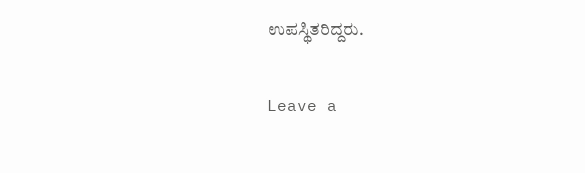ಉಪಸ್ಥಿತರಿದ್ದರು.

Leave a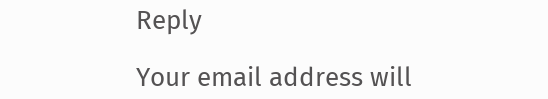Reply

Your email address will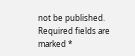not be published. Required fields are marked *